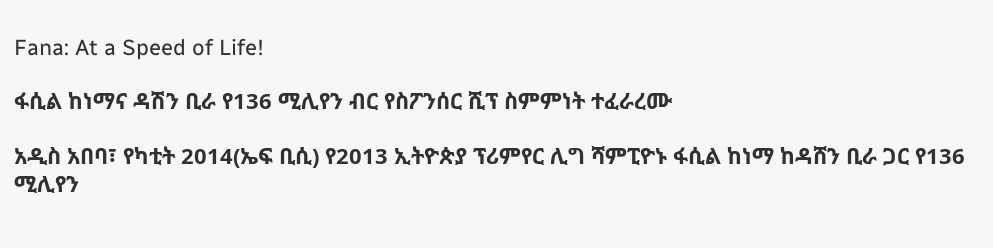Fana: At a Speed of Life!

ፋሲል ከነማና ዳሽን ቢራ የ136 ሚሊየን ብር የስፖንሰር ሺፕ ስምምነት ተፈራረሙ

አዲስ አበባ፣ የካቲት 2014(ኤፍ ቢሲ) የ2013 ኢትዮጵያ ፕሪምየር ሊግ ሻምፒዮኑ ፋሲል ከነማ ከዳሸን ቢራ ጋር የ136 ሚሊየን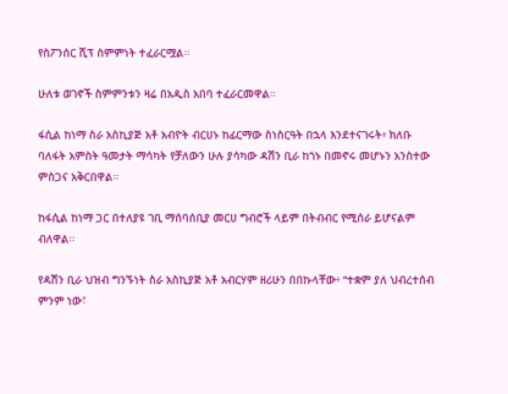የስፖንሰር ሺፕ ስምምነት ተፈራርሟል፡፡

ሁለቱ ወገኖች ስምምንቱን ዛሬ በአዲስ አበባ ተፈራርመዋል።

ፋሲል ከነማ ስራ አስኪያጅ አቶ አብዮት ብርሀኑ ከፊርማው ስነስርዓት በኋላ እንደተናገሩት፥ ክለቡ ባለፋት አምስት ዓመታት ማሳካት የቻለውን ሁሉ ያሳካው ዳሽን ቢራ ከጎኑ በመኖሩ መሆኑን አንስተው ምስጋና አቅርበዋል።

ከፋሲል ከነማ ጋር በተለያዩ ገቢ ማሰባሰቢያ መርሀ ግብሮች ላይም በትብብር የሚሰራ ይሆናልም ብለዋል፡፡

የዳሽን ቢራ ህዝብ ግንኙነት ስራ አስኪያጅ አቶ አብርሃም ዘሪሁን በበኩላቸው፥ “ተቋም ያለ ህብረተሰብ ምንም ነው፣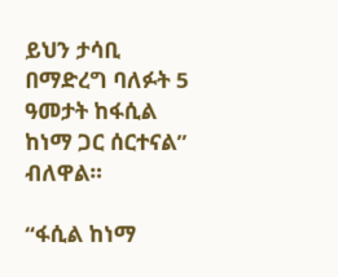ይህን ታሳቢ በማድረግ ባለፉት 5 ዓመታት ከፋሲል ከነማ ጋር ሰርተናል” ብለዋል።

“ፋሲል ከነማ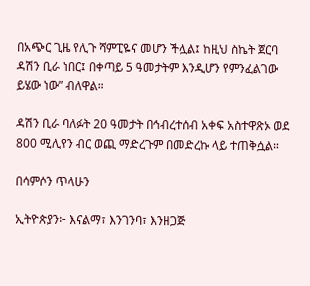በአጭር ጊዜ የሊጉ ሻምፒዬና መሆን ችሏል፤ ከዚህ ስኬት ጀርባ ዳሽን ቢራ ነበር፤ በቀጣይ 5 ዓመታትም እንዲሆን የምንፈልገው ይሄው ነው” ብለዋል።

ዳሽን ቢራ ባለፉት 20 ዓመታት በኅብረተሰብ አቀፍ አስተዋጽኦ ወደ 800 ሚሊየን ብር ወጪ ማድረጉም በመድረኩ ላይ ተጠቅሷል።

በሳምሶን ጥላሁን

ኢትዮጵያን፦ እናልማ፣ እንገንባ፣ እንዘጋጅ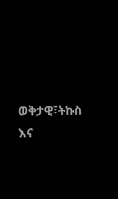ወቅታዊ፣ትኩስ እና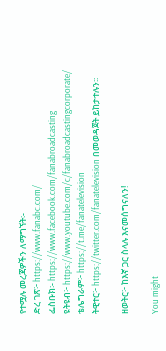የተሟሉ መረጃዎችን ለማግኘት፡-
ድረ ገጽ፦ https://www.fanabc.com/
ፌስቡክ፡- https://www.facebook.com/fanabroadcasting
ዩትዩብ፦ https://www.youtube.com/c/fanabroadcastingcorporate/
ቴሌግራም፦ https://t.me/fanatelevision
ትዊተር፦ https://twitter.com/fanatelevision በመወዳጀት ይከታተሉን፡፡

ዘወትር፦ ከእኛ ጋር ስላሉ እናመሰግናለን!

You might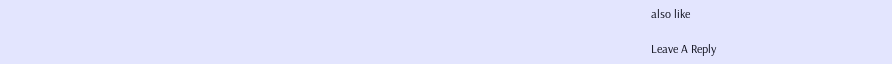also like

Leave A Reply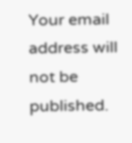Your email address will not be published.